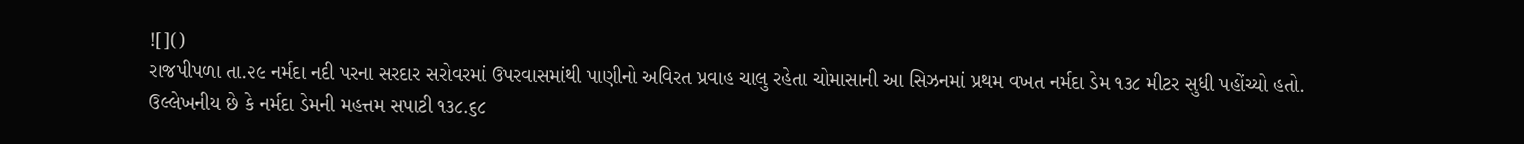![]()
રાજપીપળા તા.૨૯ નર્મદા નદી પરના સરદાર સરોવરમાં ઉપરવાસમાંથી પાણીનો અવિરત પ્રવાહ ચાલુ રહેતા ચોમાસાની આ સિઝનમાં પ્રથમ વખત નર્મદા ડેમ ૧૩૮ મીટર સુધી પહોંચ્યો હતો.
ઉલ્લેખનીય છે કે નર્મદા ડેમની મહત્તમ સપાટી ૧૩૮.૬૮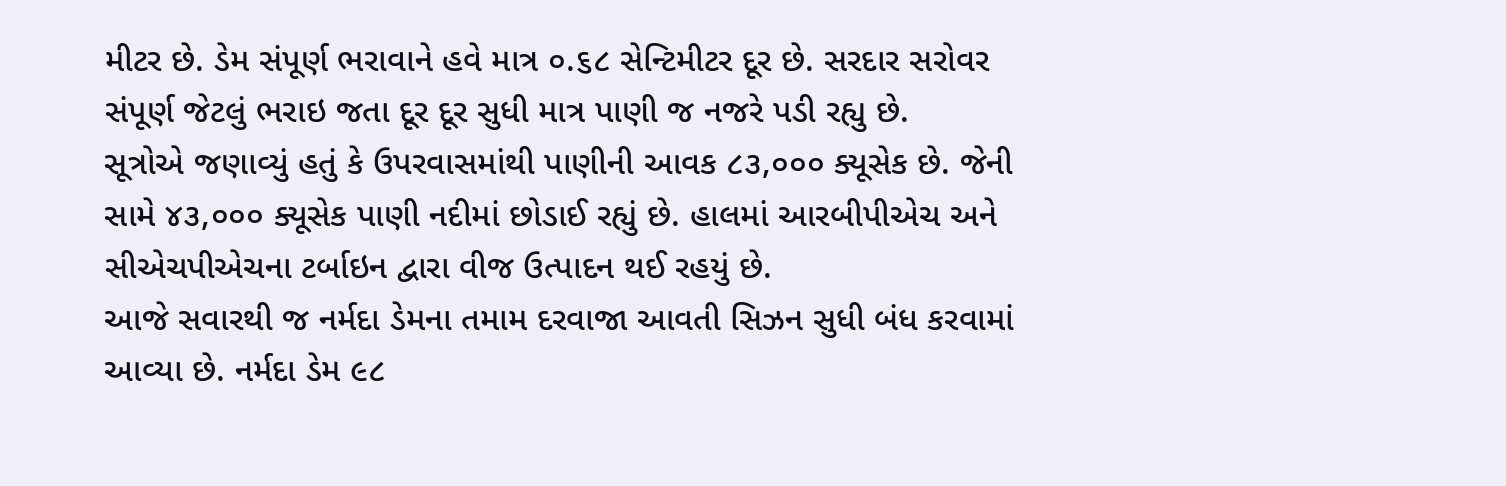મીટર છે. ડેમ સંપૂર્ણ ભરાવાને હવે માત્ર ૦.૬૮ સેન્ટિમીટર દૂર છે. સરદાર સરોવર સંપૂર્ણ જેટલું ભરાઇ જતા દૂર દૂર સુધી માત્ર પાણી જ નજરે પડી રહ્યુ છે.
સૂત્રોએ જણાવ્યું હતું કે ઉપરવાસમાંથી પાણીની આવક ૮૩,૦૦૦ ક્યૂસેક છે. જેની સામે ૪૩,૦૦૦ ક્યૂસેક પાણી નદીમાં છોડાઈ રહ્યું છે. હાલમાં આરબીપીએચ અને સીએચપીએચના ટર્બાઇન દ્વારા વીજ ઉત્પાદન થઈ રહયું છે.
આજે સવારથી જ નર્મદા ડેમના તમામ દરવાજા આવતી સિઝન સુધી બંધ કરવામાં આવ્યા છે. નર્મદા ડેમ ૯૮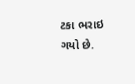ટકા ભરાઇ ગયો છે.